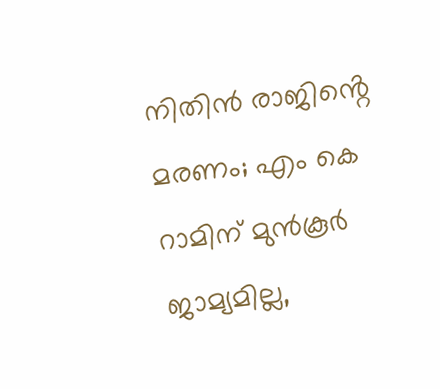നിതിൻ രാജിൻ്റെ മരണം; എം കെ റാമിന് മുൻകൂർ ജാമ്യമില്ല,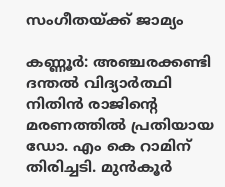സംഗീതയ്ക്ക് ജാമ്യം

കണ്ണൂർ: അഞ്ചരക്കണ്ടി ദന്തൽ വിദ്യാർത്ഥി നിതിൻ രാജിന്റെ മരണത്തിൽ പ്രതിയായ ഡോ. എം കെ റാമിന് തിരിച്ചടി. മുൻകൂർ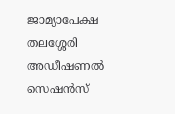ജാമ്യാപേക്ഷ തലശ്ശേരി അഡീഷണൽ സെഷൻസ്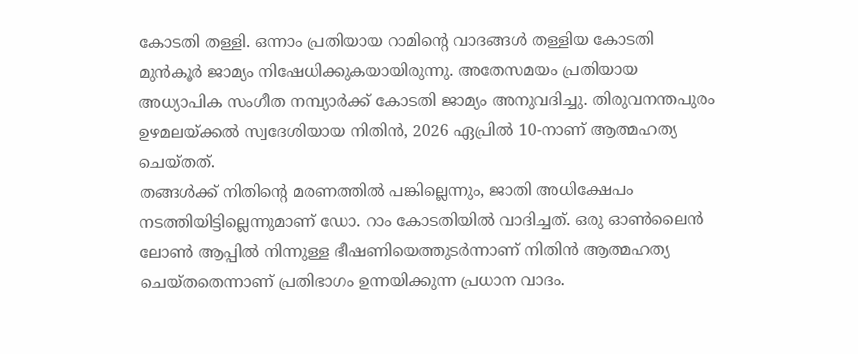കോടതി തള്ളി. ഒന്നാം പ്രതിയായ റാമിൻ്റെ വാദങ്ങൾ തള്ളിയ കോടതി മുൻകൂർ ജാമ്യം നിഷേധിക്കുകയായിരുന്നു. അതേസമയം പ്രതിയായ അധ്യാപിക സംഗീത നമ്പ്യാർക്ക് കോടതി ജാമ്യം അനുവദിച്ചു. തിരുവനന്തപുരം ഉഴമലയ്ക്കൽ സ്വദേശിയായ നിതിൻ, 2026 ഏപ്രിൽ 10-നാണ് ആത്മഹത്യ ചെയ്തത്.
തങ്ങൾക്ക് നിതിൻ്റെ മരണത്തിൽ പങ്കില്ലെന്നും, ജാതി അധിക്ഷേപം നടത്തിയിട്ടില്ലെന്നുമാണ് ഡോ. റാം കോടതിയിൽ വാദിച്ചത്. ഒരു ഓൺലൈൻ ലോൺ ആപ്പിൽ നിന്നുള്ള ഭീഷണിയെത്തുടർന്നാണ് നിതിൻ ആത്മഹത്യ ചെയ്തതെന്നാണ് പ്രതിഭാഗം ഉന്നയിക്കുന്ന പ്രധാന വാദം.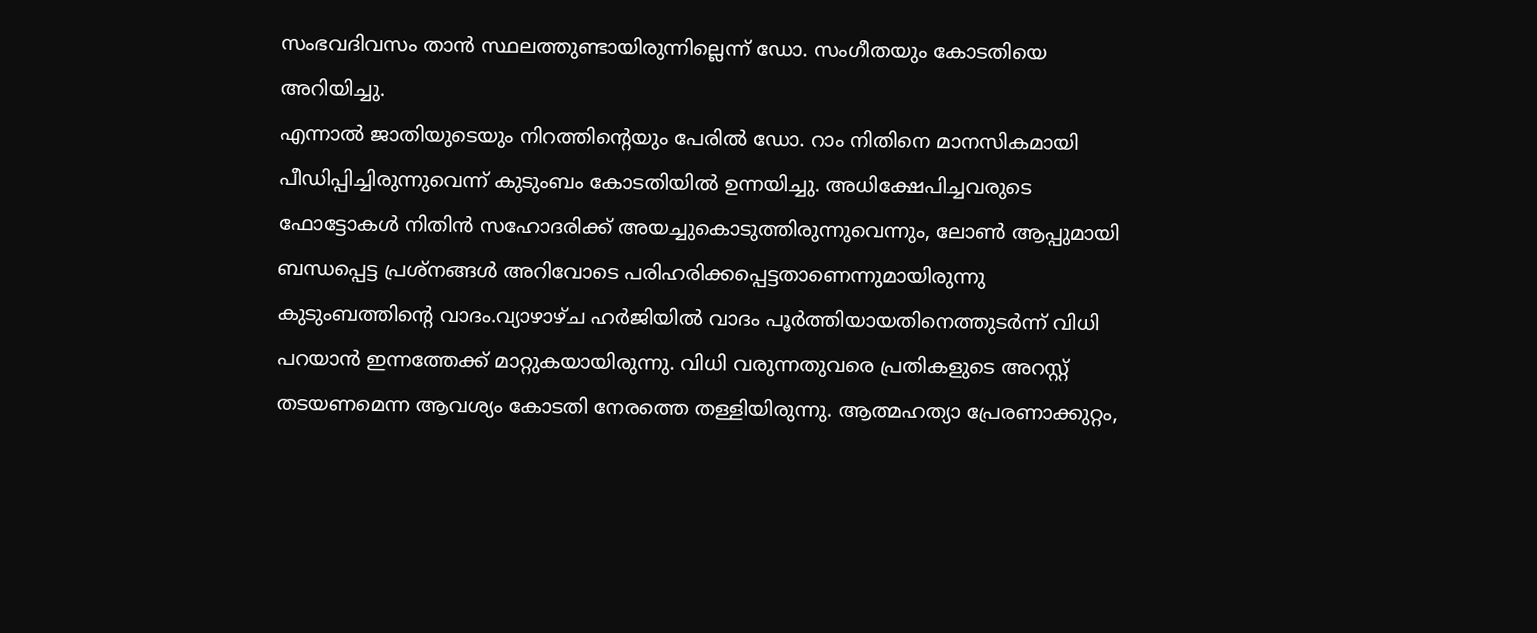സംഭവദിവസം താൻ സ്ഥലത്തുണ്ടായിരുന്നില്ലെന്ന് ഡോ. സംഗീതയും കോടതിയെ അറിയിച്ചു.
എന്നാൽ ജാതിയുടെയും നിറത്തിൻ്റെയും പേരിൽ ഡോ. റാം നിതിനെ മാനസികമായി പീഡിപ്പിച്ചിരുന്നുവെന്ന് കുടുംബം കോടതിയിൽ ഉന്നയിച്ചു. അധിക്ഷേപിച്ചവരുടെ ഫോട്ടോകൾ നിതിൻ സഹോദരിക്ക് അയച്ചുകൊടുത്തിരുന്നുവെന്നും, ലോൺ ആപ്പുമായി ബന്ധപ്പെട്ട പ്രശ്‌നങ്ങൾ അറിവോടെ പരിഹരിക്കപ്പെട്ടതാണെന്നുമായിരുന്നു കുടുംബത്തിന്റെ വാദം.വ്യാഴാഴ്ച ഹർജിയിൽ വാദം പൂർത്തിയായതിനെത്തുടർന്ന് വിധി പറയാൻ ഇന്നത്തേക്ക് മാറ്റുകയായിരുന്നു. വിധി വരുന്നതുവരെ പ്രതികളുടെ അറസ്റ്റ് തടയണമെന്ന ആവശ്യം കോടതി നേരത്തെ തള്ളിയിരുന്നു. ആത്മഹത്യാ പ്രേരണാക്കുറ്റം,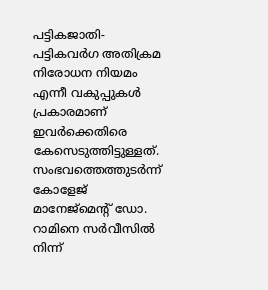പട്ടികജാതി-പട്ടികവർഗ അതിക്രമ നിരോധന നിയമം എന്നീ വകുപ്പുകൾ പ്രകാരമാണ് ഇവർക്കെതിരെ കേസെടുത്തിട്ടുള്ളത്. സംഭവത്തെത്തുടർന്ന് കോളേജ് മാനേജ്മെന്റ് ഡോ. റാമിനെ സർവീസിൽ നിന്ന്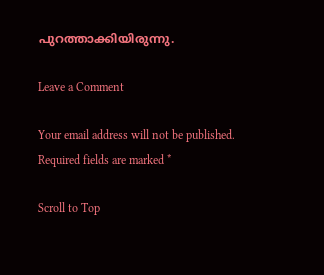പുറത്താക്കിയിരുന്നു.

Leave a Comment

Your email address will not be published. Required fields are marked *

Scroll to Top